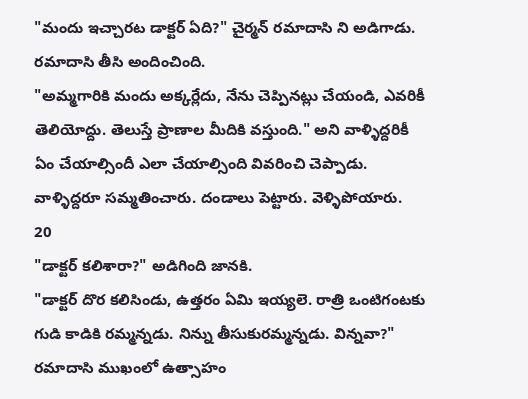"మందు ఇచ్చారట డాక్టర్ ఏది?" చైర్మన్ రమాదాసి ని అడిగాడు. రమాదాసి తీసి అందించింది.
"అమ్మగారికి మందు అక్కర్లేదు, నేను చెప్పినట్లు చేయండి, ఎవరికీ తెలియోద్దు. తెలుస్తే ప్రాణాల మీదికి వస్తుంది." అని వాళ్ళిద్దరికీ ఏం చేయాల్సిందీ ఎలా చేయాల్సింది వివరించి చెప్పాడు. వాళ్ళిద్దరూ సమ్మతించారు. దండాలు పెట్టారు. వెళ్ళిపోయారు.
20
"డాక్టర్ కలిశారా?" అడిగింది జానకి.
"డాక్టర్ దొర కలిసిండు, ఉత్తరం ఏమి ఇయ్యలె. రాత్రి ఒంటిగంటకు గుడి కాడికి రమ్మన్నడు. నిన్ను తీసుకురమ్మన్నడు. విన్నవా?" రమాదాసి ముఖంలో ఉత్సాహం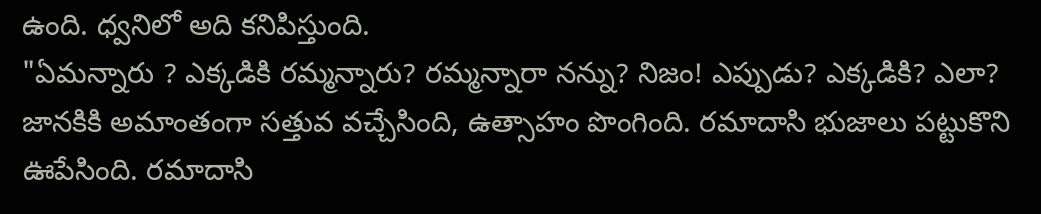ఉంది. ధ్వనిలో అది కనిపిస్తుంది.
"ఏమన్నారు ? ఎక్కడికి రమ్మన్నారు? రమ్మన్నారా నన్ను? నిజం! ఎప్పుడు? ఎక్కడికి? ఎలా? జానకికి అమాంతంగా సత్తువ వచ్చేసింది, ఉత్సాహం పొంగింది. రమాదాసి భుజాలు పట్టుకొని ఊపేసింది. రమాదాసి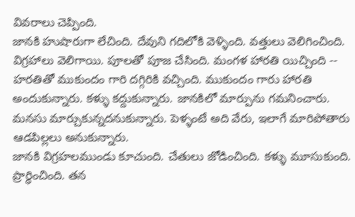వివరాలు చెప్పింది.
జానకి హుషారుగా లేచింది. దేవుని గదిలోకి వెళ్ళింది. వత్తులు వెలిగించింది. విగ్రహాలు వెలిగాయి. పూలతో పూజ చేసింది. మంగళ హారతి యిచ్చింది -- హరతితో ముకుందం గారి దగ్గిరికి వచ్చింది. ముకుందం గారు హారతి అందుకున్నారు. కళ్ళు కద్దుకున్నారు. జానకిలో మార్పును గమనించారు. మనసు మార్చుకున్నదనుకున్నారు. పెళ్ళంటే అది వేరు, ఇలాగే మారిపోతారు ఆడపిల్లలు అనుకున్నారు.
జానకి విగ్రహలముండు కూచుంది. చేతులు జోడించింది. కళ్ళు మూసుకుంది. ప్రార్ధించింది. తన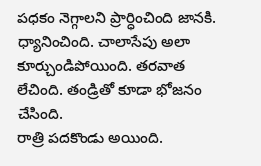పధకం నెగ్గాలని ప్రార్ధించింది జానకి. ధ్యానించింది. చాలాసేపు అలా కూర్చుండిపోయింది. తరవాత లేచింది. తండ్రితో కూడా భోజనం చేసింది.
రాత్రి పదకొండు అయింది.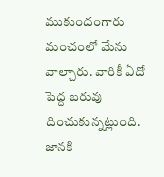ముకుందంగారు మంచంలో మేను వాల్చారు. వారికీ ఏదో పెద్ద బరువు దించుకున్నట్లుంది. జానకి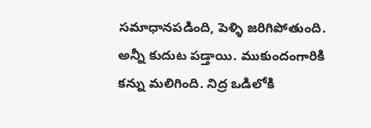సమాధానపడింది, పెళ్ళి జరిగిపోతుంది. అన్నీ కుదుట పడ్తాయి. ముకుందంగారికి కన్ను మలిగింది. నిద్ర ఒడిలోకి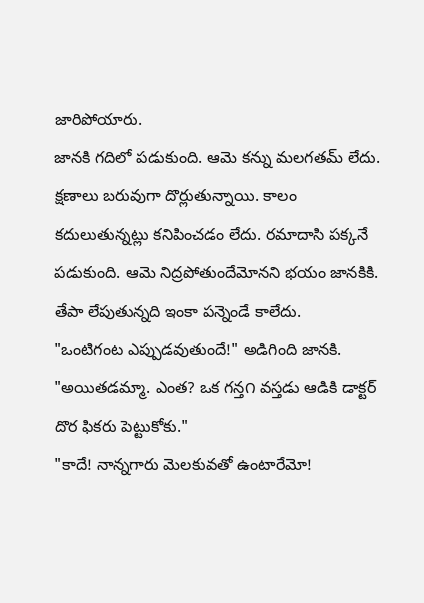జారిపోయారు.
జానకి గదిలో పడుకుంది. ఆమె కన్ను మలగతమ్ లేదు. క్షణాలు బరువుగా దొర్లుతున్నాయి. కాలం కదులుతున్నట్లు కనిపించడం లేదు. రమాదాసి పక్కనే పడుకుంది. ఆమె నిద్రపోతుందేమోనని భయం జానకికి. తేపా లేపుతున్నది ఇంకా పన్నెండే కాలేదు.
"ఒంటిగంట ఎప్పుడవుతుందే!" అడిగింది జానకి.
"అయితడమ్మా. ఎంత? ఒక గన్త౧ వస్తడు ఆడికి డాక్టర్ దొర ఫికరు పెట్టుకోకు."
"కాదే! నాన్నగారు మెలకువతో ఉంటారేమో!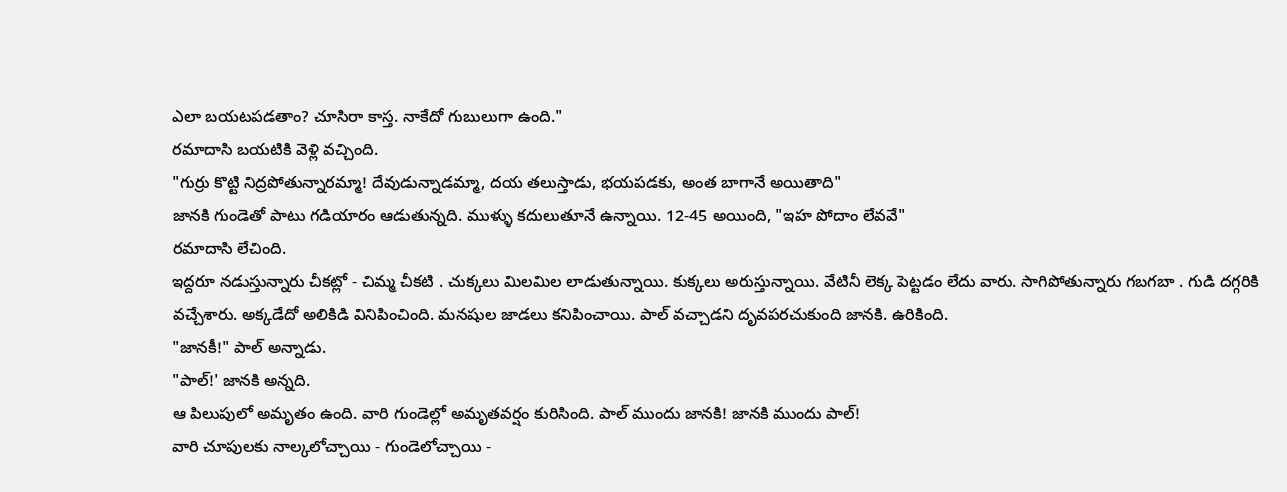ఎలా బయటపడతాం? చూసిరా కాస్త. నాకేదో గుబులుగా ఉంది."
రమాదాసి బయటికి వెళ్లి వచ్చింది.
"గుర్రు కొట్టి నిద్రపోతున్నారమ్మా! దేవుడున్నాడమ్మా, దయ తలుస్తాడు, భయపడకు, అంత బాగానే అయితాది"
జానకి గుండెతో పాటు గడియారం ఆడుతున్నది. ముళ్ళు కదులుతూనే ఉన్నాయి. 12-45 అయింది, "ఇహ పోదాం లేవవే"
రమాదాసి లేచింది.
ఇద్దరూ నడుస్తున్నారు చీకట్లో - చిమ్మ చీకటి . చుక్కలు మిలమిల లాడుతున్నాయి. కుక్కలు అరుస్తున్నాయి. వేటినీ లెక్క పెట్టడం లేదు వారు. సాగిపోతున్నారు గబగబా . గుడి దగ్గరికి వచ్చేశారు. అక్కడేదో అలికిడి వినిపించింది. మనషుల జాడలు కనిపించాయి. పాల్ వచ్చాడని దృవపరచుకుంది జానకి. ఉరికింది.
"జానకీ!" పాల్ అన్నాడు.
"పాల్!' జానకి అన్నది.
ఆ పిలుపులో అమృతం ఉంది. వారి గుండెల్లో అమృతవర్షం కురిసింది. పాల్ ముందు జానకి! జానకి ముందు పాల్!
వారి చూపులకు నాల్కలోచ్చాయి - గుండెలోచ్చాయి -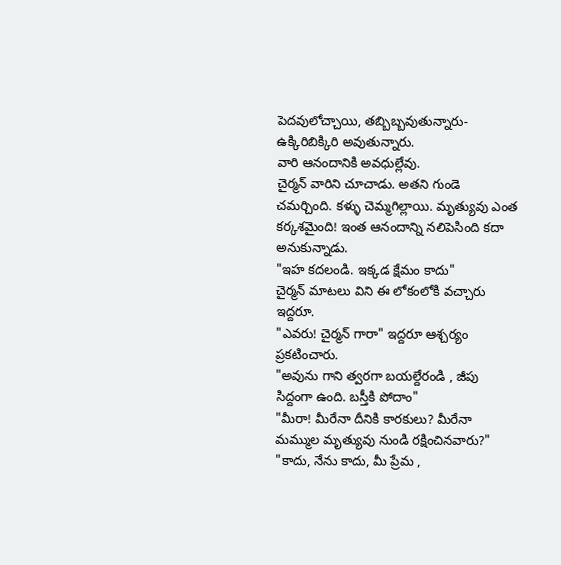పెదవులోచ్చాయి, తబ్బిబ్బవుతున్నారు- ఉక్కిరిబిక్కిరి అవుతున్నారు.
వారి ఆనందానికి అవధుల్లేవు.
చైర్మన్ వారిని చూచాడు. అతని గుండె చమర్చింది. కళ్ళు చెమ్మగిల్లాయి. మృత్యువు ఎంత కర్కశమైంది! ఇంత ఆనందాన్ని నలిపెసింది కదా అనుకున్నాడు.
"ఇహ కదలండి. ఇక్కడ క్షేమం కాదు"
చైర్మన్ మాటలు విని ఈ లోకంలోకి వచ్చారు ఇద్దరూ.
"ఎవరు! చైర్మన్ గారా" ఇద్దరూ ఆశ్చర్యం ప్రకటించారు.
"అవును గాని త్వరగా బయల్దేరండి , జీపు సిద్దంగా ఉంది. బస్తీకి పోదాం"
"మీరా! మీరేనా దీనికి కారకులు? మీరేనా మమ్ముల మృత్యువు నుండి రక్షించినవారు?"
"కాదు, నేను కాదు, మీ ప్రేమ ,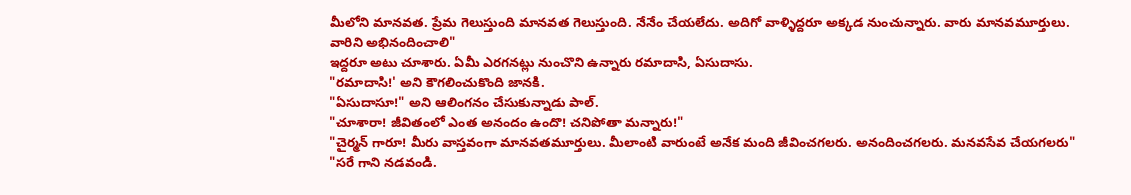మీలోని మానవత. ప్రేమ గెలుస్తుంది మానవత గెలుస్తుంది. నేనేం చేయలేదు. అదిగో వాళ్ళిద్దరూ అక్కడ నుంచున్నారు. వారు మానవమూర్తులు. వారిని అభినందించాలి"
ఇద్దరూ అటు చూశారు. ఏమీ ఎరగనట్లు నుంచొని ఉన్నారు రమాదాసి, ఏసుదాసు.
"రమాదాసి!' అని కౌగలించుకొంది జానకి.
"ఏసుదాసూ!" అని ఆలింగనం చేసుకున్నాడు పాల్.
"చూశారా! జీవితంలో ఎంత అనందం ఉందొ! చనిపోతా మన్నారు!"
"చైర్మన్ గారూ! మీరు వాస్తవంగా మానవతమూర్తులు. మీలాంటి వారుంటే అనేక మంది జీవించగలరు. అనందించగలరు. మనవసేవ చేయగలరు"
"సరే గాని నడవండి.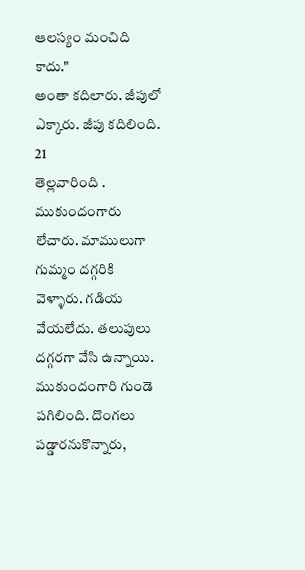ఆలస్యం మంచిది కాదు."
అంతా కదిలారు. జీపులో ఎక్కారు. జీపు కదిలింది.
21
తెల్లవారింది . ముకుందంగారు లేచారు. మాములుగా గుమ్మం దగ్గరికి వెళ్ళారు. గడియ వేయలేదు. తలుపులు దగ్గరగా వేసి ఉన్నాయి. ముకుందంగారి గుండె పగిలింది. దొంగలు పడ్డారనుకొన్నారు,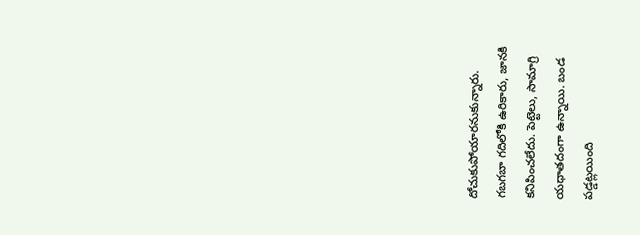దోచుకుపోయారనుకున్నారు. గబగబా గదిలోకి ఉరికారు, జానకి కనిపించలేదు. పెట్టెలు, సామాగ్రి యధాతదంగా ఉన్నాయి. బండ పడ్డట్లయింది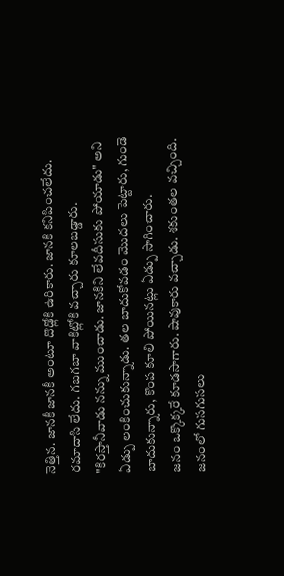నెత్తిన. జానకీ జానకీ అంటూ దొడ్లోకి ఉరికారు. జానకి కనిపించలేదు. రమాదాసి లేదు. గబగబా వాకిట్లోకి వచ్చారు కూలబడ్డారు.
"కిరస్తానీవాడు నన్ను ముంచాడు. జానకిని లేవదీసుకు పోయాడు" అని ఏడ్పు లంకించుకున్నాడు. తల బాదుకోవడం మొదలు పెట్టారు, గుండె బాదుకున్నారు, కొంప కూలి పోయినట్లు ఏడ్పు సాగించారు.
జనం ఒక్కొక్కరే కూడసాగారు. షావుకారు వచ్చాడు. శకుంతల వచ్చింది. జనంలో గుసగుసలు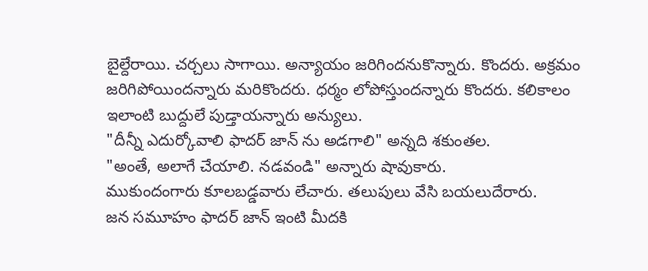బైల్దేరాయి. చర్చలు సాగాయి. అన్యాయం జరిగిందనుకొన్నారు. కొందరు. అక్రమం జరిగిపోయిందన్నారు మరికొందరు. ధర్మం లోపోస్తుందన్నారు కొందరు. కలికాలం ఇలాంటి బుద్దులే పుడ్తాయన్నారు అన్యులు.
"దీన్నీ ఎదుర్కోవాలి ఫాదర్ జాన్ ను అడగాలి" అన్నది శకుంతల.
"అంతే, అలాగే చేయాలి. నడవండి" అన్నారు షావుకారు.
ముకుందంగారు కూలబడ్డవారు లేచారు. తలుపులు వేసి బయలుదేరారు.
జన సమూహం ఫాదర్ జాన్ ఇంటి మీదకి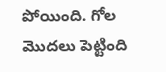పోయింది. గోల మొదలు పెట్టింది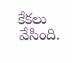కేకలు వేసింది.